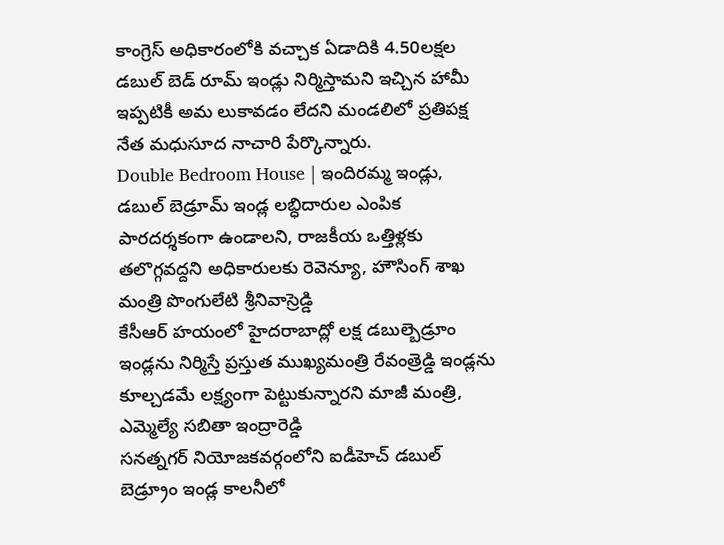కాంగ్రెస్ అధికారంలోకి వచ్చాక ఏడాదికి 4.50లక్షల డబుల్ బెడ్ రూమ్ ఇండ్లు నిర్మిస్తామని ఇచ్చిన హామీ ఇప్పటికీ అమ లుకావడం లేదని మండలిలో ప్రతిపక్ష నేత మధుసూద నాచారి పేర్కొన్నారు.
Double Bedroom House | ఇందిరమ్మ ఇండ్లు, డబుల్ బెడ్రూమ్ ఇండ్ల లబ్ధిదారుల ఎంపిక పారదర్శకంగా ఉండాలని, రాజకీయ ఒత్తిళ్లకు తలొగ్గవద్దని అధికారులకు రెవెన్యూ, హౌసింగ్ శాఖ మంత్రి పొంగులేటి శ్రీనివాస్రెడ్డి
కేసీఆర్ హయంలో హైదరాబాద్లో లక్ష డబుల్బెడ్రూం ఇండ్లను నిర్మిస్తే ప్రస్తుత ముఖ్యమంత్రి రేవంత్రెడ్డి ఇండ్లను కూల్చడమే లక్ష్యంగా పెట్టుకున్నారని మాజీ మంత్రి, ఎమ్మెల్యే సబితా ఇంద్రారెడ్డి
సనత్నగర్ నియోజకవర్గంలోని ఐడీహెచ్ డబుల్ బెడ్ర్రూం ఇండ్ల కాలనీలో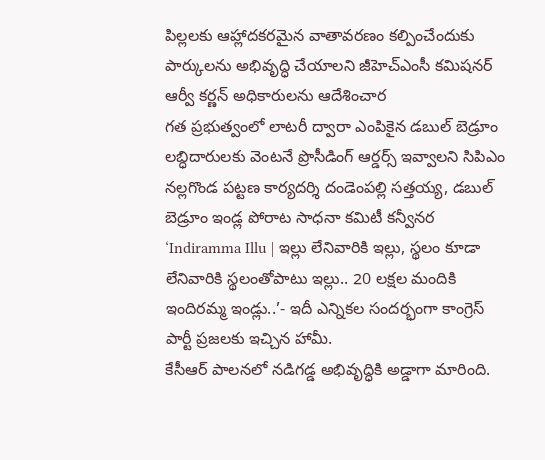పిల్లలకు ఆహ్లాదకరమైన వాతావరణం కల్పించేందుకు పార్కులను అభివృద్ధి చేయాలని జీహెచ్ఎంసీ కమిషనర్ ఆర్వీ కర్ణన్ అధికారులను ఆదేశించార
గత ప్రభుత్వంలో లాటరీ ద్వారా ఎంపికైన డబుల్ బెడ్రూం లబ్ధిదారులకు వెంటనే ప్రొసీడింగ్ ఆర్డర్స్ ఇవ్వాలని సిపిఎం నల్లగొండ పట్టణ కార్యదర్శి దండెంపల్లి సత్తయ్య, డబుల్ బెడ్రూం ఇండ్ల పోరాట సాధనా కమిటీ కన్వీనర
‘Indiramma Illu | ఇల్లు లేనివారికి ఇల్లు, స్థలం కూడా లేనివారికి స్థలంతోపాటు ఇల్లు.. 20 లక్షల మందికి ఇందిరమ్మ ఇండ్లు..’- ఇదీ ఎన్నికల సందర్భంగా కాంగ్రెస్ పార్టీ ప్రజలకు ఇచ్చిన హామీ.
కేసీఆర్ పాలనలో నడిగడ్డ అభివృద్ధికి అడ్డాగా మారింది.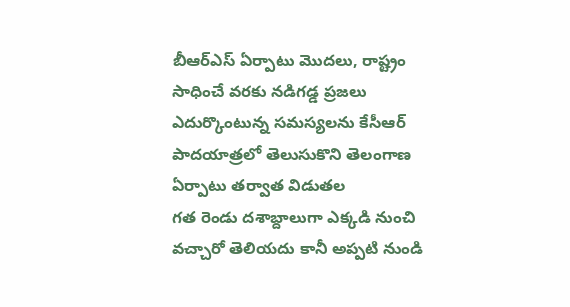బీఆర్ఎస్ ఏర్పాటు మొదలు, రాష్ట్రం సాధించే వరకు నడిగడ్డ ప్రజలు ఎదుర్కొంటున్న సమస్యలను కేసీఆర్ పాదయాత్రలో తెలుసుకొని తెలంగాణ ఏర్పాటు తర్వాత విడుతల
గత రెండు దశాబ్దాలుగా ఎక్కడి నుంచి వచ్చారో తెలియదు కానీ అప్పటి నుండి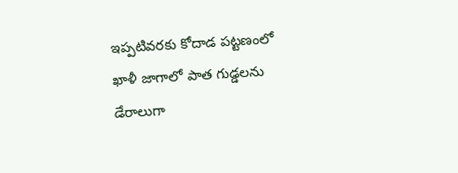ఇప్పటివరకు కోదాడ పట్టణంలో ఖాళీ జాగాలో పాత గుడ్డలను డేరాలుగా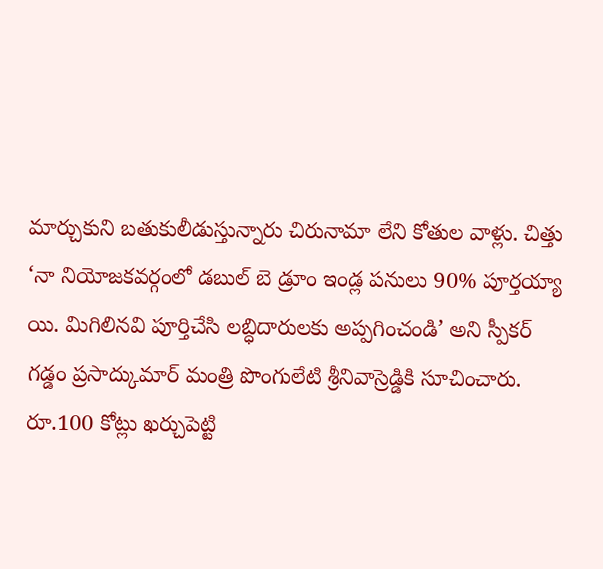మార్చుకుని బతుకులీడుస్తున్నారు చిరునామా లేని కోతుల వాళ్లు. చిత్తు
‘నా నియోజకవర్గంలో డబుల్ బె డ్రూం ఇండ్ల పనులు 90% పూర్తయ్యా యి. మిగిలినవి పూర్తిచేసి లబ్ధిదారులకు అప్పగించండి’ అని స్పీకర్ గడ్డం ప్రసాద్కుమార్ మంత్రి పొంగులేటి శ్రీనివాస్రెడ్డికి సూచించారు.
రూ.100 కోట్లు ఖర్చుపెట్టి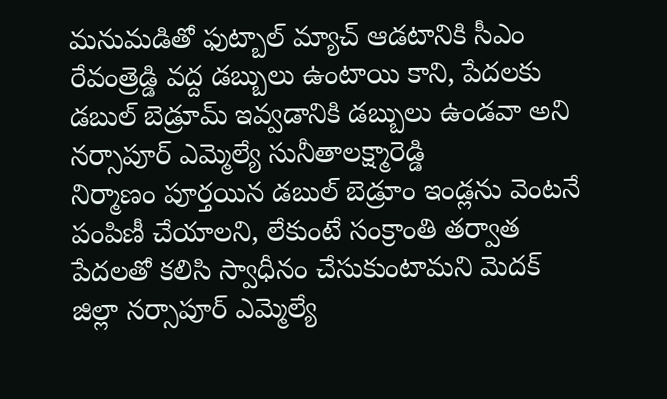మనుమడితో ఫుట్బాల్ మ్యాచ్ ఆడటానికి సీఎం రేవంత్రెడ్డి వద్ద డబ్బులు ఉంటాయి కాని, పేదలకు డబుల్ బెడ్రూమ్ ఇవ్వడానికి డబ్బులు ఉండవా అని నర్సాపూర్ ఎమ్మెల్యే సునీతాలక్ష్మారెడ్డి
నిర్మాణం పూర్తయిన డబుల్ బెడ్రూం ఇండ్లను వెంటనే పంపిణీ చేయాలని, లేకుంటే సంక్రాంతి తర్వాత పేదలతో కలిసి స్వాధీనం చేసుకుంటామని మెదక్ జిల్లా నర్సాపూర్ ఎమ్మెల్యే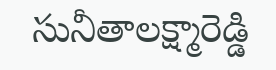సునీతాలక్ష్మారెడ్డి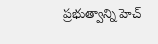ప్రభుత్వాన్ని హెచ్